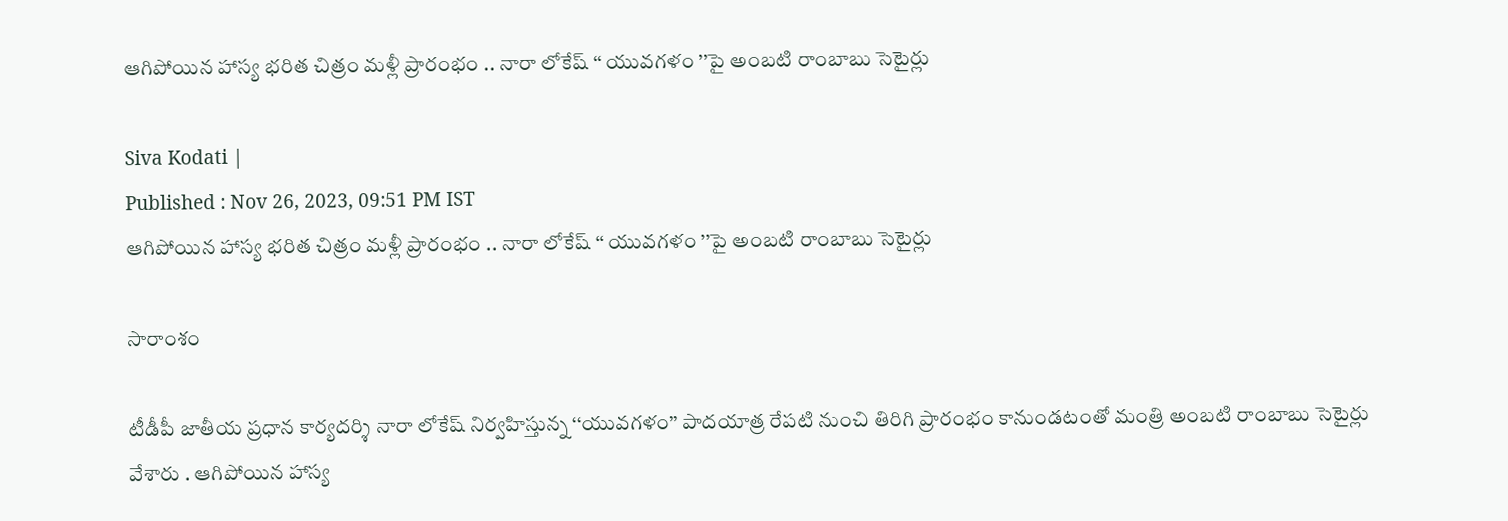ఆగిపోయిన హాస్య భరిత చిత్రం మళ్లీ ప్రారంభం .. నారా లోకేష్ ‘‘ యువగళం ’’పై అంబటి రాంబాబు సెటైర్లు

Siva Kodati |
Published : Nov 26, 2023, 09:51 PM IST
ఆగిపోయిన హాస్య భరిత చిత్రం మళ్లీ ప్రారంభం .. నారా లోకేష్ ‘‘ యువగళం ’’పై అంబటి రాంబాబు సెటైర్లు

సారాంశం

టీడీపీ జాతీయ ప్రధాన కార్యదర్శి నారా లోకేష్ నిర్వహిస్తున్న ‘‘యువగళం’’ పాదయాత్ర రేపటి నుంచి తిరిగి ప్రారంభం కానుండటంతో మంత్రి అంబటి రాంబాబు సెటైర్లు వేశారు . ఆగిపోయిన హాస్య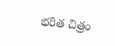భరిత చిత్రం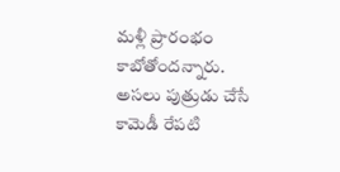మళ్లీ ప్రారంభం కాబోతోందన్నారు. అసలు పుత్రుడు చేసే కామెడీ రేపటి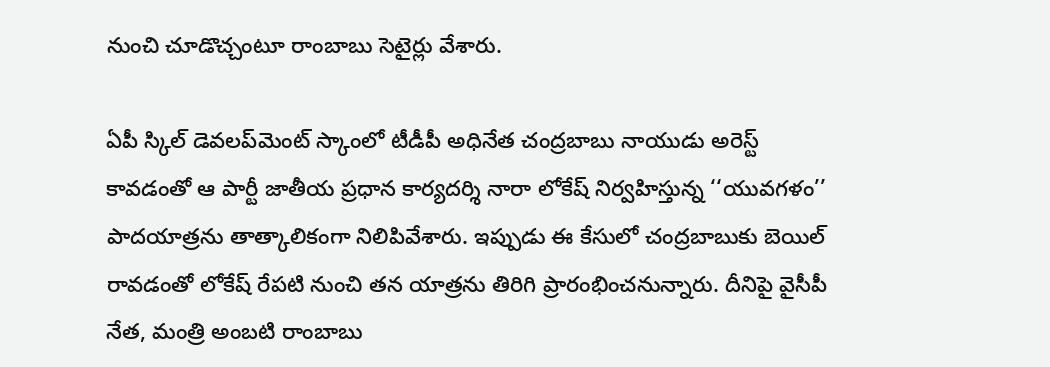నుంచి చూడొచ్చంటూ రాంబాబు సెటైర్లు వేశారు.

ఏపీ స్కిల్ డెవలప్‌మెంట్ స్కాంలో టీడీపీ అధినేత చంద్రబాబు నాయుడు అరెస్ట్ కావడంతో ఆ పార్టీ జాతీయ ప్రధాన కార్యదర్శి నారా లోకేష్ నిర్వహిస్తున్న ‘‘యువగళం’’ పాదయాత్రను తాత్కాలికంగా నిలిపివేశారు. ఇప్పుడు ఈ కేసులో చంద్రబాబుకు బెయిల్ రావడంతో లోకేష్ రేపటి నుంచి తన యాత్రను తిరిగి ప్రారంభించనున్నారు. దీనిపై వైసీపీ నేత, మంత్రి అంబటి రాంబాబు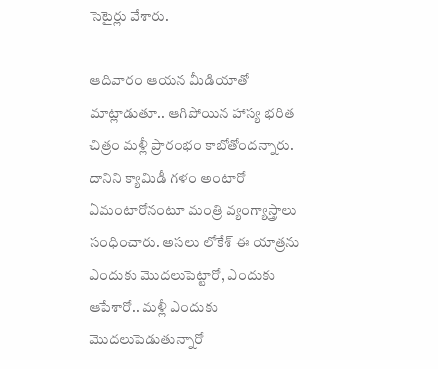సెటైర్లు వేశారు.

ఆదివారం ఆయన మీడియాతో మాట్లాడుతూ.. ఆగిపోయిన హాస్య భరిత చిత్రం మళ్లీ ప్రారంభం కాబోతోందన్నారు. దానిని క్యామిడీ గళం అంటారో ఏమంటారోనంటూ మంత్రి వ్యంగ్యాస్త్రాలు సంధించారు. అసలు లోకేశ్ ఈ యాత్రను ఎందుకు మొదలుపెట్టారో, ఎందుకు ఆపేశారో.. మళ్లీ ఎందుకు మొదలుపెడుతున్నారో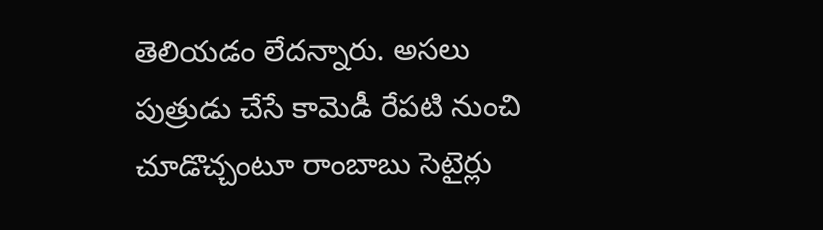తెలియడం లేదన్నారు. అసలు పుత్రుడు చేసే కామెడీ రేపటి నుంచి చూడొచ్చంటూ రాంబాబు సెటైర్లు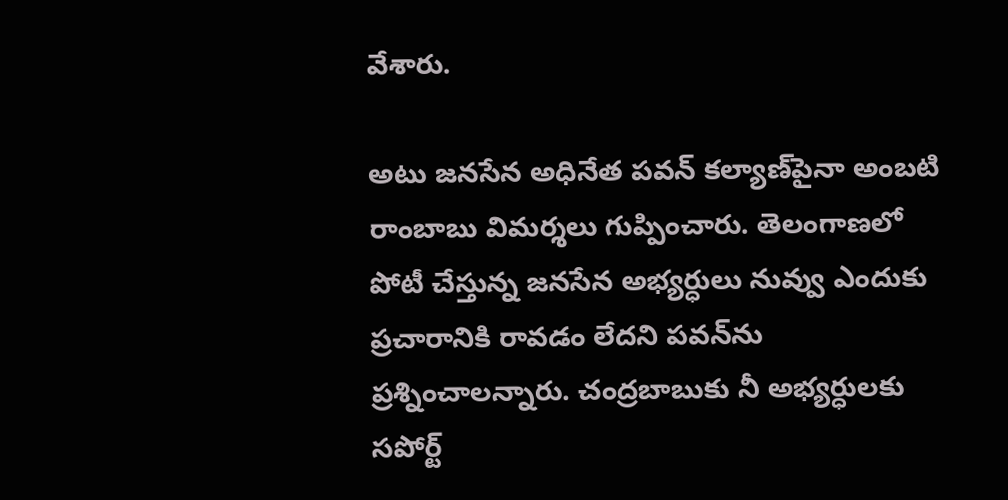వేశారు.

అటు జనసేన అధినేత పవన్ కల్యాణ్‌పైనా అంబటి రాంబాబు విమర్శలు గుప్పించారు. తెలంగాణలో పోటీ చేస్తున్న జనసేన అభ్యర్ధులు నువ్వు ఎందుకు ప్రచారానికి రావడం లేదని పవన్‌ను ప్రశ్నించాలన్నారు. చంద్రబాబుకు నీ అభ్యర్ధులకు సపోర్ట్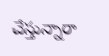చేస్తున్నారా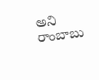అని రాంబాబు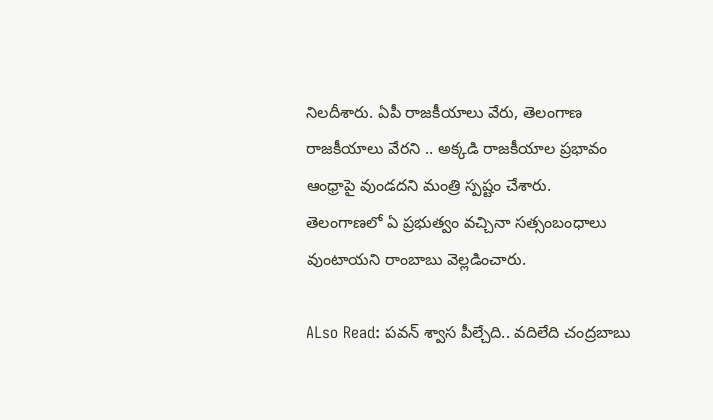నిలదీశారు. ఏపీ రాజకీయాలు వేరు, తెలంగాణ రాజకీయాలు వేరని .. అక్కడి రాజకీయాల ప్రభావం ఆంధ్రాపై వుండదని మంత్రి స్పష్టం చేశారు. తెలంగాణలో ఏ ప్రభుత్వం వచ్చినా సత్సంబంధాలు వుంటాయని రాంబాబు వెల్లడించారు.

ALso Read: పవన్ శ్వాస పీల్చేది.. వదిలేది చంద్రబాబు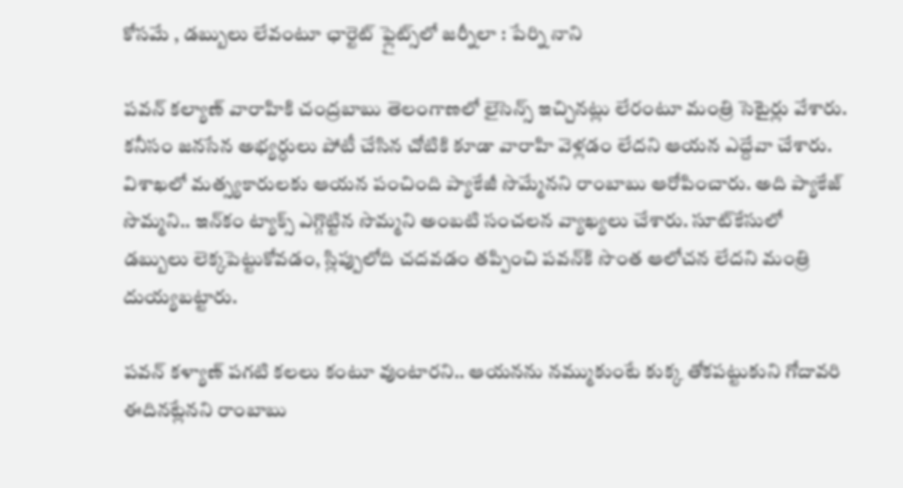కోసమే , డబ్బులు లేవంటూ ఛార్టెట్ ఫ్లైట్స్‌లో జర్నీలా : పేర్ని నాని

పవన్ కల్యాణ్ వారాహికి చంద్రబాబు తెలంగాణలో లైసెన్స్ ఇచ్చినట్లు లేరంటూ మంత్రి సెటైర్లు వేశారు. కనీసం జనసేన అభ్యర్ధులు పోటీ చేసిన చోటికి కూడా వారాహి వెళ్లడం లేదని ఆయన ఎద్దేవా చేశారు. విశాఖలో మత్స్యకారులకు ఆయన పంచింది ప్యాకేజీ సొమ్మేనని రాంబాబు ఆరోపించారు. అది ప్యాకేజ్ సొమ్మని.. ఇన్‌కం ట్యాక్స్ ఎగ్గొట్టిన సొమ్మని అంబటి సంచలన వ్యాఖ్యలు చేశారు. సూట్‌కేసులో డబ్బులు లెక్కపెట్టుకోవడం, స్లిప్పులోది చదవడం తప్పించి పవన్‌కి సొంత ఆలోచన లేదని మంత్రి దుయ్యబట్టారు.

పవన్ కళ్యాణ్ పగటి కలలు కంటూ వుంటారని.. ఆయనను నమ్ముకుంటే కుక్క తోకపట్టుకుని గోదావరి ఈదినట్లేనని రాంబాబు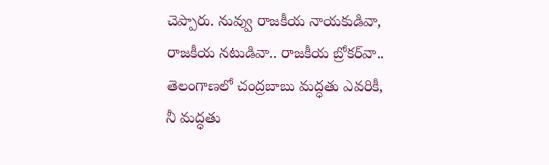చెప్పారు. నువ్వు రాజకీయ నాయకుడివా, రాజకీయ నటుడివా.. రాజకీయ బ్రోకర్‌వా.. తెలంగాణలో చంద్రబాబు మద్ధతు ఎవరికీ, నీ మద్ధతు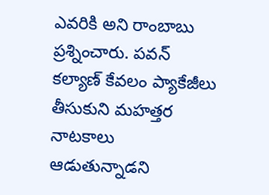ఎవరికి అని రాంబాబు ప్రశ్నించారు. పవన్ కల్యాణ్ కేవలం ప్యాకేజీలు తీసుకుని మహత్తర నాటకాలు ఆడుతున్నాడని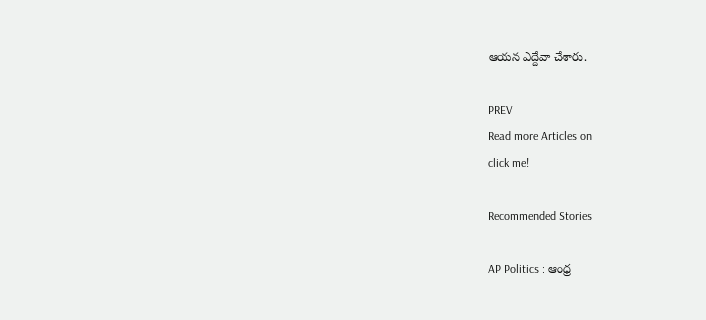ఆయన ఎద్దేవా చేశారు.

PREV
Read more Articles on
click me!

Recommended Stories

AP Politics : ఆంధ్ర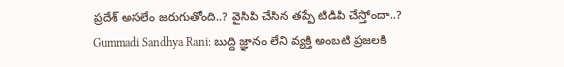ప్రదేశ్ అసలేం జరుగుతోంది..? వైసిపి చేసిన తప్పే టిడిపి చేస్తోందా..?
Gummadi Sandhya Rani: బుద్ది జ్ఞానం లేని వ్యక్తి అంబటి ప్రజలకి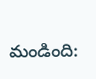మండింది: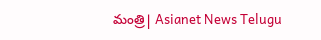మంత్రి| Asianet News Telugu